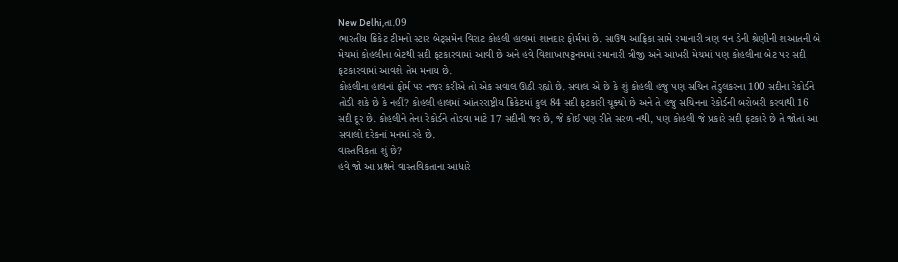New Delhi,તા.09
ભારતીય ક્રિકેટ ટીમનો સ્ટાર બેટ્સમેન વિરાટ કોહલી હાલમાં શાનદાર ફોર્મમાં છે. સાઉથ આફ્રિકા સામે રમાનારી ત્રણ વન ડેની શ્રેણીની શઆતની બે મેચમાં કોહલીના બેટથી સદી ફટકારવામાં આવી છે અને હવે વિશાખાપટ્ટનમમાં રમાનારી ત્રીજી અને આખરી મેચમાં પણ કોહલીના બેટ પર સદી ફટકારવામાં આવશે તેમ મનાય છે.
કોહલીના હાલનાં ફોર્મ પર નજર કરીએ તો એક સવાલ ઊઠી રહ્યો છે. સવાલ એ છે કે શું કોહલી હજુ પણ સચિન તેંડુલકરના 100 સદીના રેકોર્ડને તોડી શકે છે કે નહીં? કોહલી હાલમાં આંતરરાષ્ટ્રીય ક્રિકેટમાં કુલ 84 સદી ફટકારી ચૂક્યો છે અને તે હજુ સચિનના રેકોર્ડની બરોબરી કરવાથી 16 સદી દૂર છે. કોહલીને તેના રેકોર્ડને તોડવા માટે 17 સદીની જર છે, જે કોઈ પણ રીતે સરળ નથી, પણ કોહલી જે પ્રકારે સદી ફટકારે છે તે જોતાં આ સવાલો દરેકનાં મનમાં રહે છે.
વાસ્તવિકતા શું છે?
હવે જો આ પ્રશ્નને વાસ્તવિકતાના આધારે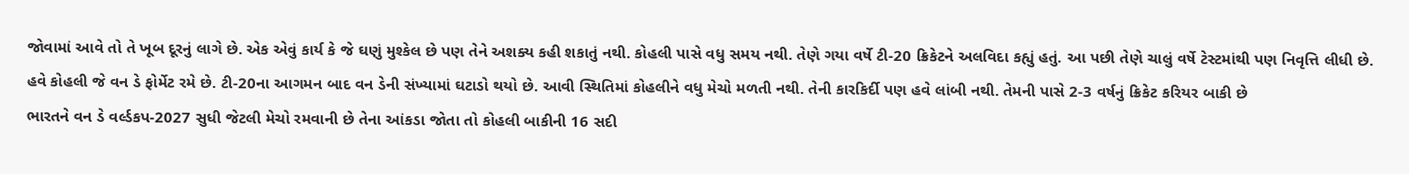જોવામાં આવે તો તે ખૂબ દૂરનું લાગે છે. એક એવું કાર્ય કે જે ઘણું મુશ્કેલ છે પણ તેને અશક્ય કહી શકાતું નથી. કોહલી પાસે વધુ સમય નથી. તેણે ગયા વર્ષે ટી-20 ક્રિકેટને અલવિદા કહ્યું હતું. આ પછી તેણે ચાલું વર્ષે ટેસ્ટમાંથી પણ નિવૃત્તિ લીધી છે. હવે કોહલી જે વન ડે ફોર્મેટ રમે છે. ટી-20ના આગમન બાદ વન ડેની સંખ્યામાં ઘટાડો થયો છે. આવી સ્થિતિમાં કોહલીને વધુ મેચો મળતી નથી. તેની કારકિર્દી પણ હવે લાંબી નથી. તેમની પાસે 2-3 વર્ષનું ક્રિકેટ કરિયર બાકી છે
ભારતને વન ડે વર્લ્ડકપ-2027 સુધી જેટલી મેચો રમવાની છે તેના આંકડા જોતા તો કોહલી બાકીની 16 સદી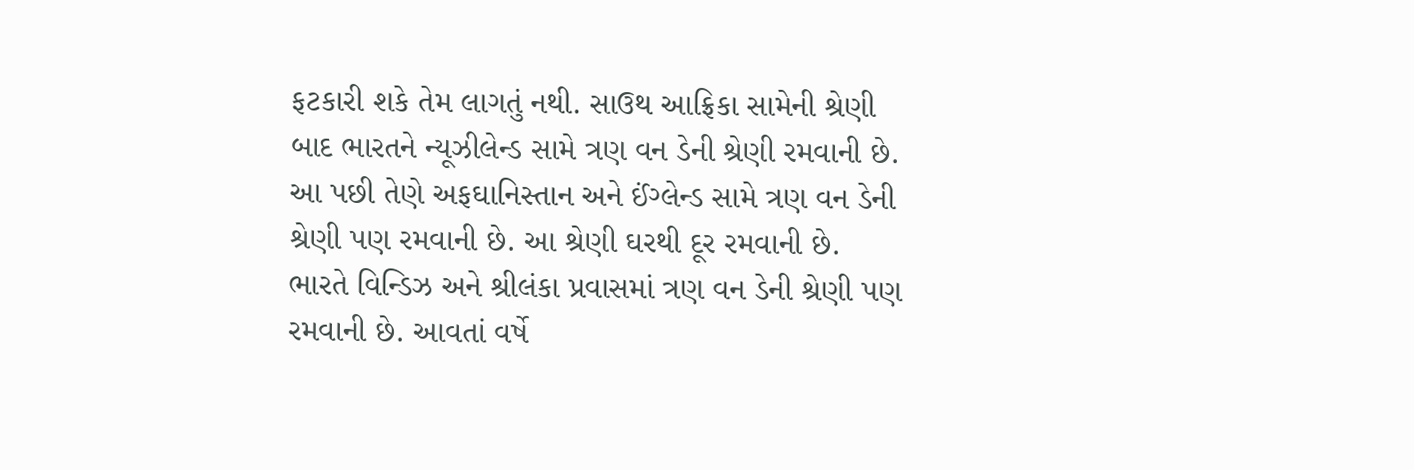ફટકારી શકે તેમ લાગતું નથી. સાઉથ આફ્રિકા સામેની શ્રેણી બાદ ભારતને ન્યૂઝીલેન્ડ સામે ત્રણ વન ડેની શ્રેણી રમવાની છે. આ પછી તેણે અફઘાનિસ્તાન અને ઈંગ્લેન્ડ સામે ત્રણ વન ડેની શ્રેણી પણ રમવાની છે. આ શ્રેણી ઘરથી દૂર રમવાની છે.
ભારતે વિન્ડિઝ અને શ્રીલંકા પ્રવાસમાં ત્રણ વન ડેની શ્રેણી પણ રમવાની છે. આવતાં વર્ષે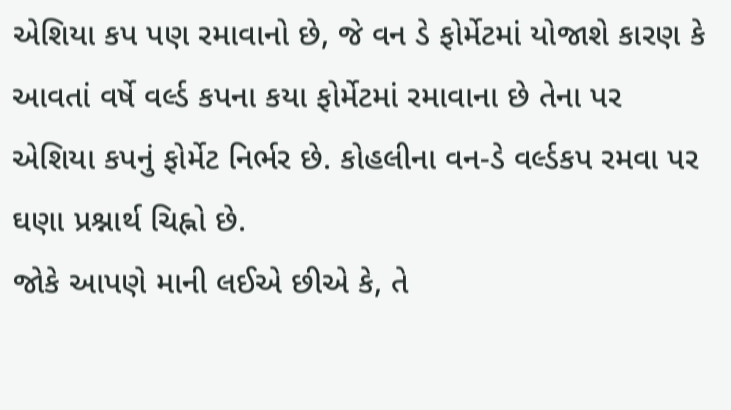એશિયા કપ પણ રમાવાનો છે, જે વન ડે ફોર્મેટમાં યોજાશે કારણ કે આવતાં વર્ષે વર્લ્ડ કપના કયા ફોર્મેટમાં રમાવાના છે તેના પર એશિયા કપનું ફોર્મેટ નિર્ભર છે. કોહલીના વન-ડે વર્લ્ડકપ રમવા પર ઘણા પ્રશ્નાર્થ ચિહ્નો છે.
જોકે આપણે માની લઈએ છીએ કે, તે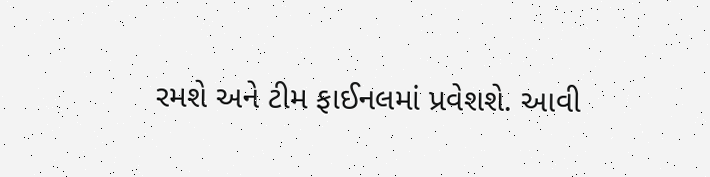રમશે અને ટીમ ફાઈનલમાં પ્રવેશશે. આવી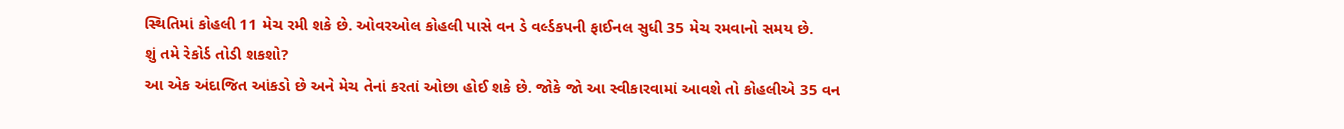સ્થિતિમાં કોહલી 11 મેચ રમી શકે છે. ઓવરઓલ કોહલી પાસે વન ડે વર્લ્ડકપની ફાઈનલ સુધી 35 મેચ રમવાનો સમય છે.
શું તમે રેકોર્ડ તોડી શકશો?
આ એક અંદાજિત આંકડો છે અને મેચ તેનાં કરતાં ઓછા હોઈ શકે છે. જોકે જો આ સ્વીકારવામાં આવશે તો કોહલીએ 35 વન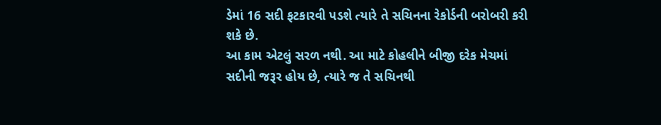ડેમાં 16 સદી ફટકારવી પડશે ત્યારે તે સચિનના રેકોર્ડની બરોબરી કરી શકે છે.
આ કામ એટલું સરળ નથી. આ માટે કોહલીને બીજી દરેક મેચમાં સદીની જરૂર હોય છે, ત્યારે જ તે સચિનથી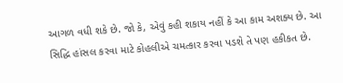આગળ વધી શકે છે. જો કે, એવું કહી શકાય નહીં કે આ કામ અશક્ય છે. આ સિદ્ધિ હાંસલ કરવા માટે કોહલીએ ચમત્કાર કરવા પડશે તે પણ હકીકત છે.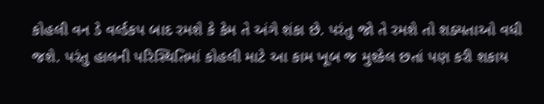કોહલી વન ડે વર્લ્ડકપ બાદ રમશે કે કેમ તે અંગે શંકા છે. પરંતુ જો તે રમશે તો શક્યતાઓ વધી જશે. પરંતુ હાલની પરિસ્થિતિમાં કોહલી માટે આ કામ ખૂબ જ મુશ્કેલ છતાં પણ કરી શકાય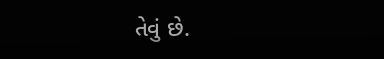તેવું છે.